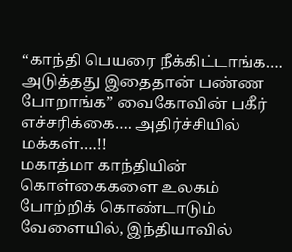“காந்தி பெயரை நீக்கிட்டாங்க…. அடுத்தது இதைதான் பண்ண போறாங்க” வைகோவின் பகீர் எச்சரிக்கை…. அதிர்ச்சியில் மக்கள்….!!
மகாத்மா காந்தியின் கொள்கைகளை உலகம் போற்றிக் கொண்டாடும் வேளையில், இந்தியாவில்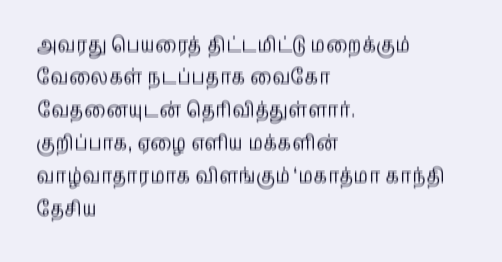அவரது பெயரைத் திட்டமிட்டு மறைக்கும் வேலைகள் நடப்பதாக வைகோ வேதனையுடன் தெரிவித்துள்ளார். குறிப்பாக, ஏழை எளிய மக்களின் வாழ்வாதாரமாக விளங்கும் ‘மகாத்மா காந்தி தேசிய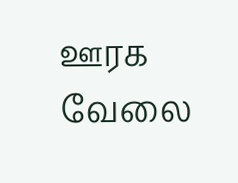ஊரக வேலை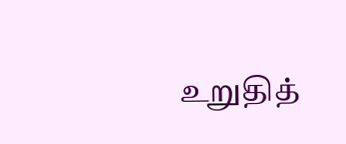உறுதித்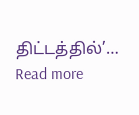திட்டத்தில்’…
Read more